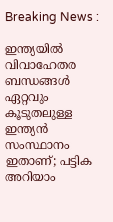Breaking News :

ഇന്ത്യയില്‍ വിവാഹേതര ബന്ധങ്ങള്‍ ഏറ്റവും കൂടുതലുള്ള ഇന്ത്യന്‍ സംസ്ഥാനം ഇതാണ്; പട്ടിക അറിയാം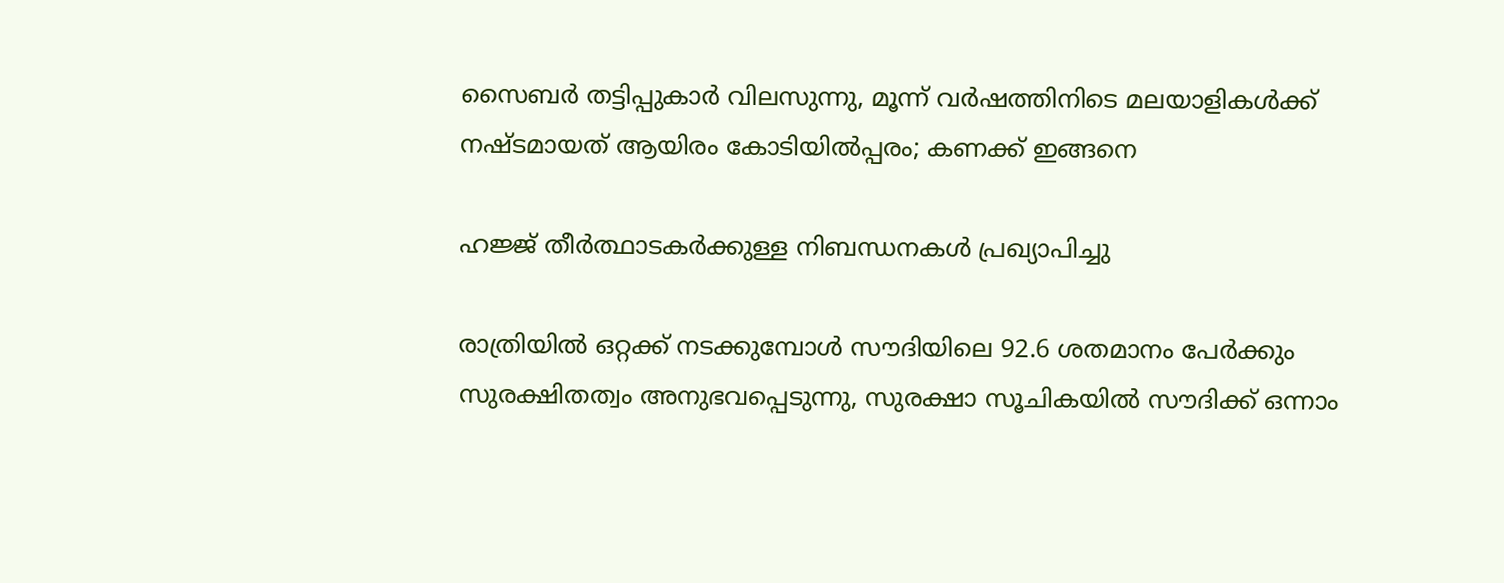സൈബര്‍ തട്ടിപ്പുകാര്‍ വിലസുന്നു, മൂന്ന് വര്‍ഷത്തിനിടെ മലയാളികള്‍ക്ക് നഷ്ടമായത് ആയിരം കോടിയില്‍പ്പരം; കണക്ക് ഇങ്ങനെ

ഹജ്ജ് തീർത്ഥാടകർക്കുള്ള നിബന്ധനകൾ പ്രഖ്യാപിച്ചു

രാത്രിയിൽ ഒറ്റക്ക് നടക്കുമ്പോൾ സൗദിയിലെ 92.6 ശതമാനം പേർക്കും സുരക്ഷിതത്വം അനുഭവപ്പെടുന്നു, സുരക്ഷാ സൂചികയിൽ സൗദിക്ക് ഒന്നാം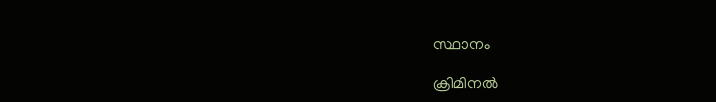സ്ഥാനം

ക്രിമിനല്‍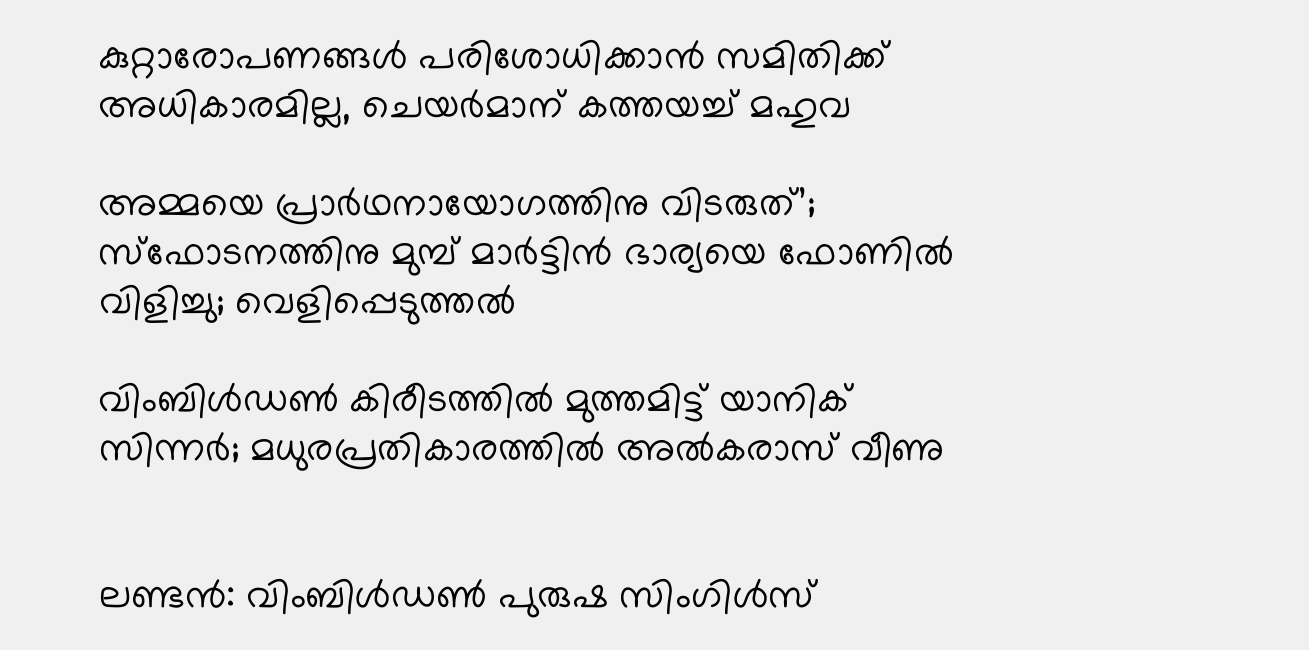കുറ്റാരോപണങ്ങള്‍ പരിശോധിക്കാന്‍ സമിതിക്ക്‌ അധികാരമില്ല, ചെയര്‍മാന്‌ കത്തയച്ച് മഹുവ

അമ്മയെ പ്രാര്‍ഥനായോഗത്തിനു വിടരുത്’; സ്‌ഫോടനത്തിനു മുമ്പ് മാര്‍ട്ടിന്‍ ഭാര്യയെ ഫോണില്‍ വിളിച്ചു; വെളിപ്പെടുത്തല്‍

വിംബിൾഡൺ കിരീടത്തില്‍ മുത്തമിട്ട് യാനിക് സിന്നര്‍; മധുരപ്രതികാരത്തില്‍ അൽകരാസ് വീണു


ലണ്ടന്‍: വിംബിൾഡൺ പുരുഷ സിംഗിൾസ്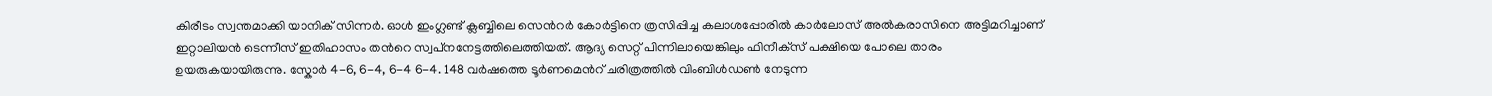കിരീടം സ്വന്തമാക്കി യാനിക് സിന്നർ. ഓൾ ഇംഗ്ലണ്ട് ക്ലബ്ബിലെ സെന്‍റര്‍ കോർട്ടിനെ ത്രസിപ്പിച്ച കലാശപ്പോരിൽ കാർലോസ് അൽകരാസിനെ അട്ടിമറിച്ചാണ് ഇറ്റാലിയൻ ടെന്നീസ് ഇതിഹാസം തന്‍റെ സ്വപ്‌നനേട്ടത്തിലെത്തിയത്. ആദ്യ സെറ്റ് പിന്നിലായെങ്കിലും ഫിനീക്‌സ് പക്ഷിയെ പോലെ താരം ഉയരുകയായിരുന്നു. സ്കോർ 4-6, 6-4, 6-4 6-4. 148 വർഷത്തെ ടൂർണമെന്‍റ് ചരിത്രത്തിൽ വിംബിൾഡൺ നേടുന്ന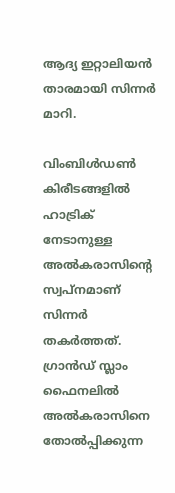ആദ്യ ഇറ്റാലിയൻ താരമായി സിന്നര്‍ മാറി.

വിംബിൾഡൺ കിരീടങ്ങളില്‍ ഹാട്രിക് നേടാനുള്ള അൽകരാസിന്‍റെ സ്വപ്‌നമാണ് സിന്നർ തകർത്തത്. ഗ്രാൻഡ് സ്ലാം ഫൈനലിൽ അൽകരാസിനെ തോൽപ്പിക്കുന്ന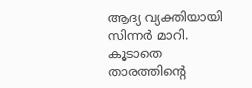ആദ്യ വ്യക്തിയായി സിന്നർ മാറി. കൂടാതെ താരത്തിന്‍റെ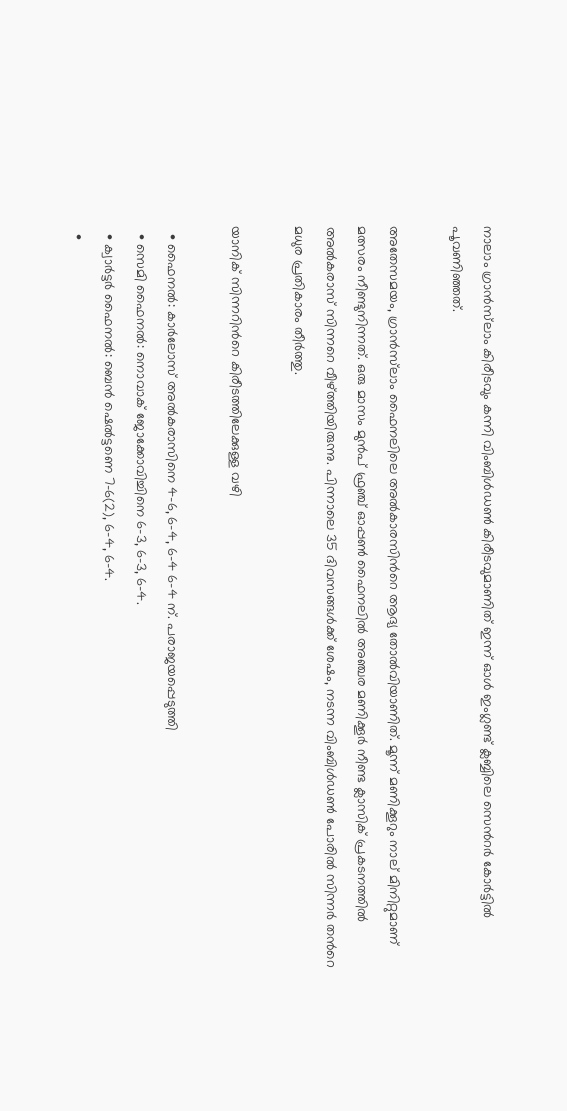നാലാം ഗ്രാൻസ്‌ലാം കിരീടവും കന്നി വിംബിൾഡൺ കിരീടവുമാണിത് ഇന്ന് ഓൾ ഇംഗ്ലണ്ട് ക്ലബ്ബിലെ സെന്‍റര്‍ കോര്‍ട്ടില്‍ പൂവണിഞ്ഞത്.

അതേസമയം, ഗ്രാൻസ്‍ലാം ഫൈനലിലെ അൽകാരസിന്‍റെ ആദ്യ തോൽവിയാണിത്. മൂന്ന് മണിക്കൂറും നാല് മിനിറ്റുമാണ് മത്സരം നീണ്ടുനിന്നത്. ഒരു മാസം മുൻപ് ഫ്രഞ്ച് ഓപ്പൺ ഫൈനലിൽ അഞ്ചര മണിക്കൂർ നീണ്ട ക്ലാസിക് പ്രകടനത്തില്‍ അൽകരാസ് സിന്നറെ വീഴ്‌ത്തിയിരുന്നു. പിന്നാലെ 35 ദിവസങ്ങൾക്ക് ശേഷം, നടന്ന വിംബിൾഡൺ പോരിൽ സിന്നർ തന്‍റെ മധുര പ്രതികാരം തീർത്തു.

യാനിക് സിന്നറിന്‍റെ കിരീടത്തിലേക്കുള്ള വഴി

  • ഫൈനൽ: കാർലോസ് അൽകരാസിനെ 4-6, 6-4, 6-4 6-4 ന്. പരാജയപ്പെടുത്തി
  • സെമി ഫൈനൽ: നൊവാക് ജോക്കോവിച്ചിനെ 6–3, 6–3, 6–4.
  • ക്വാർട്ടർ ഫൈനൽ: ബെൻ ഷെൽട്ടണെ 7–6(2), 6–4, 6–4.
  •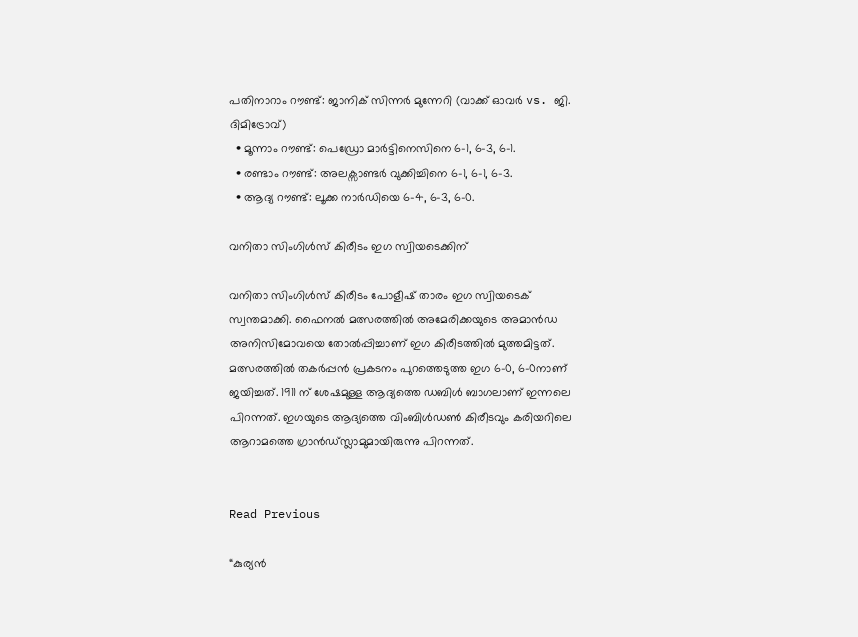പതിനാറാം റൗണ്ട്: ജാനിക് സിന്നർ മുന്നേറി (വാക്ക് ഓവർ vs. ജി. ദിമിട്രോവ്)
  • മൂന്നാം റൗണ്ട്: പെഡ്രോ മാർട്ടിനെസിനെ 6–1, 6–3, 6–1.
  • രണ്ടാം റൗണ്ട്: അലക്സാണ്ടർ വുക്കിച്ചിനെ 6–1, 6–1, 6–3.
  • ആദ്യ റൗണ്ട്: ലൂക്ക നാർഡിയെ 6–4, 6–3, 6–0.

വനിതാ സിംഗിൾസ്‌ കിരീടം ഇഗ സ്വിയടെക്കിന്

വനിതാ സിംഗിൾസ്‌ കിരീടം പോളീഷ് താരം ഇഗ സ്വിയടെക് സ്വന്തമാക്കി. ഫൈനൽ മത്സരത്തില്‍ അമേരിക്കയുടെ അമാൻഡ അനിസിമോവയെ തോല്‍പ്പിച്ചാണ് ഇഗ കിരീടത്തില്‍ മുത്തമിട്ടത്. മത്സരത്തില്‍ തകര്‍പ്പന്‍ പ്രകടനം പുറത്തെടുത്ത ഇഗ 6-0, 6-0നാണ് ജയിച്ചത്. 1911 ന് ശേഷമുള്ള ആദ്യത്തെ ഡബിൾ ബാഗലാണ് ഇന്നലെ പിറന്നത്. ഇഗയുടെ ആദ്യത്തെ വിംബിൾഡൺ കിരീടവും കരിയറിലെ ആറാമത്തെ ഗ്രാൻഡ്സ്ലാമുമായിരുന്നു പിറന്നത്.


Read Previous

“കുര്യൻ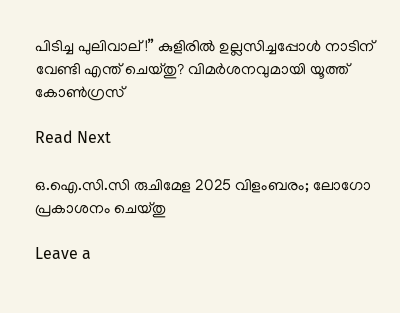പിടിച്ച പുലിവാല്!” കുളിരിൽ ഉല്ലസിച്ചപ്പോള്‍ നാടിന് വേണ്ടി എന്ത് ചെയ്‌തു? വിമര്‍ശനവുമായി യൂത്ത് കോണ്‍ഗ്രസ്

Read Next

ഒ.ഐ.സി.സി രുചിമേള 2025 വിളംബരം; ലോഗോ പ്രകാശനം ചെയ്തു

Leave a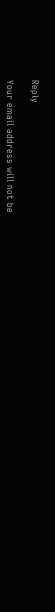Reply

Your email address will not be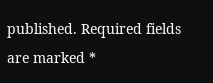published. Required fields are marked *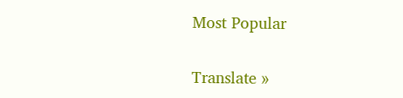Most Popular

Translate »